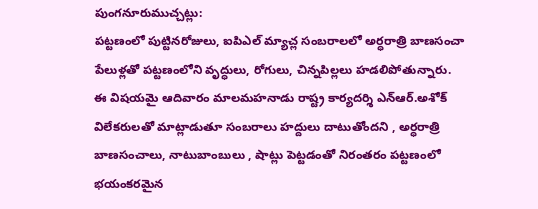పుంగనూరుముచ్చట్లు:
పట్టణంలో పుట్టినరోజులు, ఐపిఎల్ మ్యాచ్ల సంబరాలలో అర్ధరాత్రి బాణసంచా పేలుళ్లతో పట్టణంలోని వృద్ధులు, రోగులు, చిన్నపిల్లలు హడలిపోతున్నారు. ఈ విషయమై ఆదివారం మాలమహనాడు రాష్ట్ర కార్యదర్శి ఎన్ఆర్.అశోక్ విలేకరులతో మాట్లాడుతూ సంబరాలు హద్దులు దాటుతోందని , అర్ధరాత్రి బాణసంచాలు, నాటుబాంబులు , షాట్లు పెట్టడంతో నిరంతరం పట్టణంలో భయంకరమైన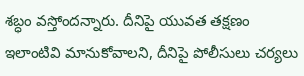శబ్ధం వస్తోందన్నారు. దీనిపై యువత తక్షణం ఇలాంటివి మానుకోవాలని, దీనిపై పోలీసులు చర్యలు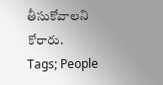తీసుకోవాలని కోరారు.
Tags; People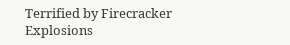Terrified by Firecracker Explosions